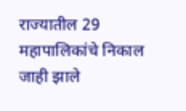राज्यातील 29 महापालिकांचे निकाल जाही झाले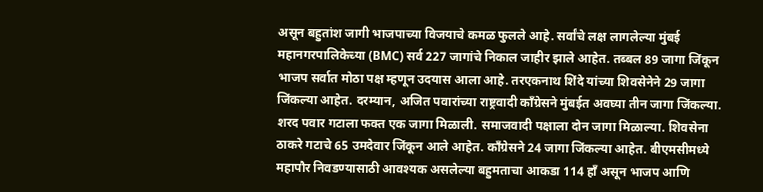असून बहुतांश जागी भाजपाच्या विजयाचे कमळ फुलले आहे. सर्वांचे लक्ष लागलेल्या मुंबई महानगरपालिकेच्या (BMC) सर्व 227 जागांचे निकाल जाहीर झाले आहेत. तब्बल 89 जागा जिंकून भाजप सर्वात मोठा पक्ष म्हणून उदयास आला आहे. तरएकनाथ शिंदे यांच्या शिवसेनेने 29 जागा जिंकल्या आहेत. दरम्यान, अजित पवारांच्या राष्ट्रवादी काँग्रेसने मुंबईत अवघ्या तीन जागा जिंकल्या. शरद पवार गटाला फक्त एक जागा मिळाली. समाजवादी पक्षाला दोन जागा मिळाल्या. शिवसेना ठाकरे गटाचे 65 उमदेवार जिंकून आले आहेत. काँग्रेसने 24 जागा जिंकल्या आहेत. बीएमसीमध्ये महापौर निवडण्यासाठी आवश्यक असलेल्या बहुमताचा आकडा 114 हाँ असून भाजप आणि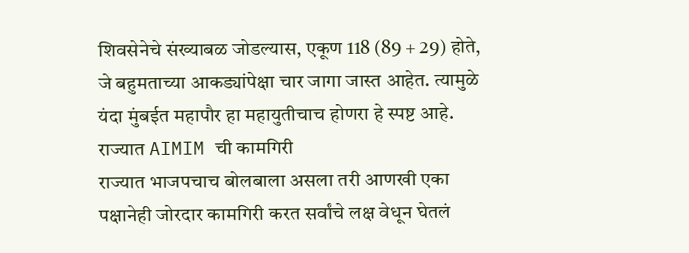शिवसेनेचे संख्याबळ जोडल्यास, एकूण 118 (89 + 29) होते, जे बहुमताच्या आकड्यांपेक्षा चार जागा जास्त आहेत. त्यामुळे यंदा मुंबईत महापौर हा महायुतीचाच होणरा हे स्पष्ट आहे.
राज्यात AIMIM ची कामगिरी
राज्यात भाजपचाच बोलबाला असला तरी आणखी एका पक्षानेही जोरदार कामगिरी करत सर्वांचे लक्ष वेधून घेतलं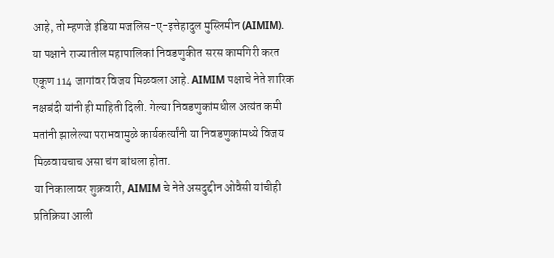आहे, तो म्हणजे इंडिया मजलिस-ए-इत्तेहादुल मुस्लिमीन (AIMIM). या पक्षाने राज्यातील महापालिकां निवडणुकीत सरस कामगिरी करत एकूण 114 जागांवर विजय मिळवला आहे. AIMIM पक्षाचे नेते शारिक नक्षबंदी यांनी ही माहिती दिली. गेल्या निवडणुकांमधील अत्यंत कमी मतांनी झालेल्या पराभवामुळे कार्यकर्त्यांनी या निवडणुकांमध्ये विजय मिळवायचाच असा चंग बांधला होता.
या निकालावर शुक्रवारी, AIMIM चे नेते असदुद्दीन ओवैसी यांचीही प्रतिक्रिया आली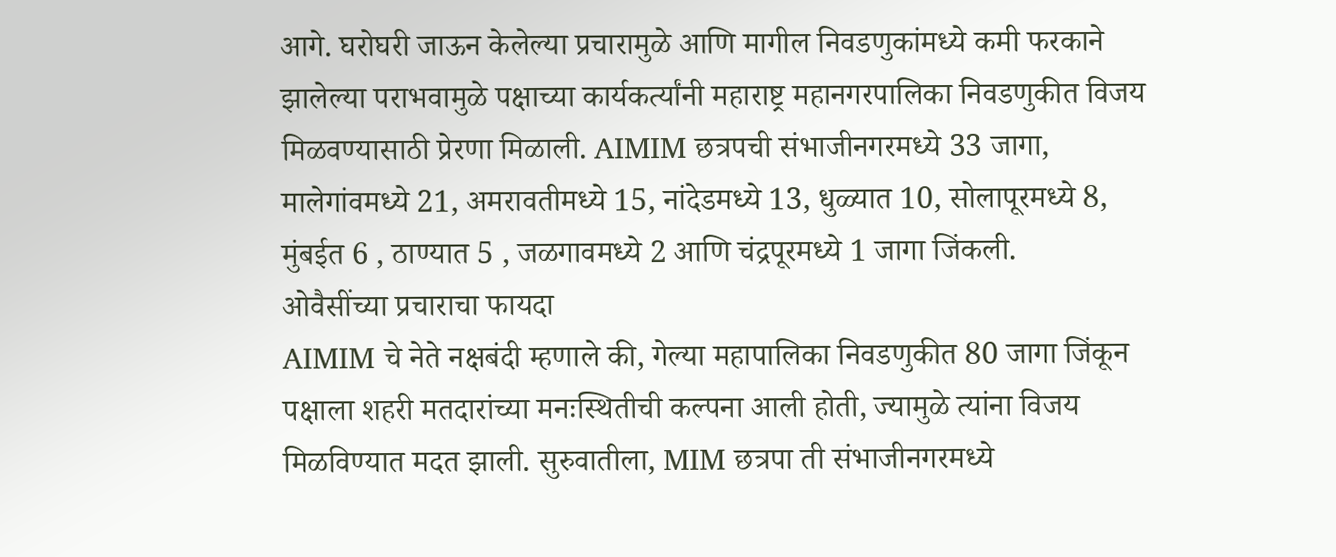आगे. घरोघरी जाऊन केलेल्या प्रचारामुळे आणि मागील निवडणुकांमध्ये कमी फरकाने झालेल्या पराभवामुळे पक्षाच्या कार्यकर्त्यांनी महाराष्ट्र महानगरपालिका निवडणुकीत विजय मिळवण्यासाठी प्रेरणा मिळाली. AIMIM छत्रपची संभाजीनगरमध्ये 33 जागा, मालेगांवमध्ये 21, अमरावतीमध्ये 15, नांदेडमध्ये 13, धुळ्यात 10, सोलापूरमध्ये 8, मुंबईत 6 , ठाण्यात 5 , जळगावमध्ये 2 आणि चंद्रपूरमध्ये 1 जागा जिंकली.
ओवैसींच्या प्रचाराचा फायदा
AIMIM चे नेते नक्षबंदी म्हणाले की, गेल्या महापालिका निवडणुकीत 80 जागा जिंकून पक्षाला शहरी मतदारांच्या मनःस्थितीची कल्पना आली होती, ज्यामुळे त्यांना विजय मिळविण्यात मदत झाली. सुरुवातीला, MIM छत्रपा ती संभाजीनगरमध्ये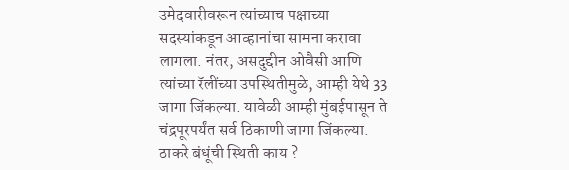उमेदवारीवरून त्यांच्याच पक्षाच्या सदस्यांकडून आव्हानांचा सामना करावा लागला. नंतर, असदुद्दीन ओवैसी आणि त्यांच्या रॅलींच्या उपस्थितीमुळे, आम्ही येथे 33 जागा जिंकल्या. यावेळी आम्ही मुंबईपासून ते चंद्रपूरपर्यंत सर्व ठिकाणी जागा जिंकल्या.
ठाकरे बंधूंची स्थिती काय ?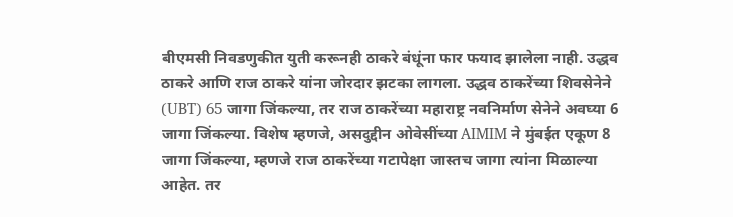बीएमसी निवडणुकीत युती करूनही ठाकरे बंधूंना फार फयाद झालेला नाही. उद्धव ठाकरे आणि राज ठाकरे यांना जोरदार झटका लागला. उद्धव ठाकरेंच्या शिवसेनेने (UBT) 65 जागा जिंकल्या, तर राज ठाकरेंच्या महाराष्ट्र नवनिर्माण सेनेने अवघ्या 6 जागा जिंकल्या. विशेष म्हणजे, असदुद्दीन ओवेसींच्या AIMIM ने मुंबईत एकूण 8 जागा जिंकल्या, म्हणजे राज ठाकरेंच्या गटापेक्षा जास्तच जागा त्यांना मिळाल्या आहेत. तर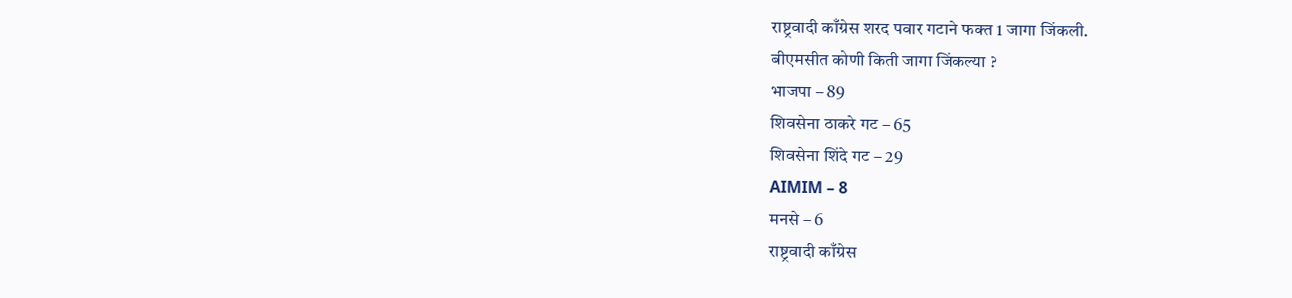राष्ट्रवादी काँग्रेस शरद पवार गटाने फक्त 1 जागा जिंकली.
बीएमसीत कोणी किती जागा जिंकल्या ?
भाजपा – 89
शिवसेना ठाकरे गट – 65
शिवसेना शिंदे गट – 29
AIMIM – 8
मनसे – 6
राष्ट्रवादी काँग्रेस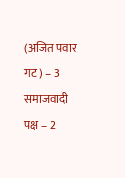(अजित पवार गट) – 3
समाजवादी पक्ष – 2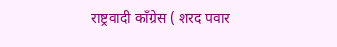राष्ट्रवादी काँग्रेस ( शरद पवार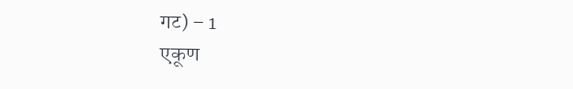गट) – 1
एकूण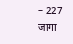– 227 जागा